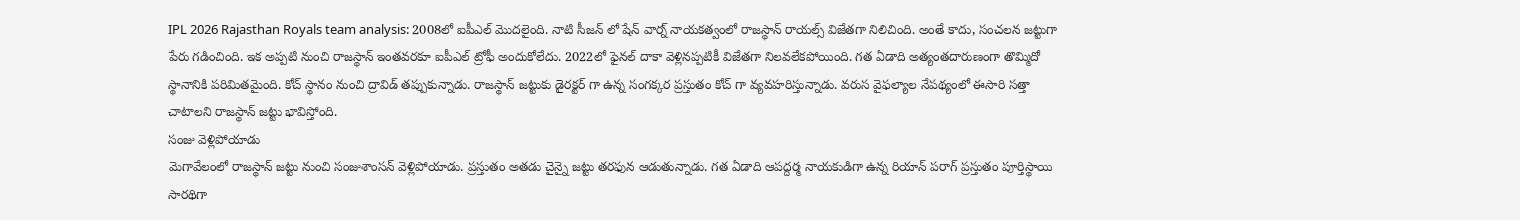IPL 2026 Rajasthan Royals team analysis: 2008లో ఐపీఎల్ మొదలైంది. నాటి సీజన్ లో షేన్ వార్న్ నాయకత్వంలో రాజస్థాన్ రాయల్స్ విజేతగా నిలిచింది. అంతే కాదు, సంచలన జట్టుగా పేరు గడించింది. ఇక అప్పటి నుంచి రాజస్థాన్ ఇంతవరకూ ఐపీఎల్ ట్రోఫీ అందుకోలేదు. 2022లో ఫైనల్ దాకా వెళ్లినప్పటికీ విజేతగా నిలవలేకపోయింది. గత ఏడాది అత్యంతదారుణంగా తొమ్మిదో స్థానానికి పరిమితమైంది. కోచ్ స్థానం నుంచి ద్రావిడ్ తప్పుకున్నాడు. రాజస్థాన్ జట్టుకు డైరక్టర్ గా ఉన్న సంగక్కర ప్రస్తుతం కోచ్ గా వ్యవహరిస్తున్నాడు. వరుస వైఫల్యాల నేపథ్యంలో ఈసారి సత్తా చాటాలని రాజస్థాన్ జట్టు భావిస్తోంది.
సంజు వెళ్లిపోయాడు
మెగావేలంలో రాజస్థాన్ జట్టు నుంచి సంజుశాంసన్ వెళ్లిపోయాడు. ప్రస్తుతం అతడు చైన్నై జట్టు తరఫున ఆడుతున్నాడు. గత ఏడాది ఆపద్దర్మ నాయకుడిగా ఉన్న రియాన్ పరాగ్ ప్రస్తుతం పూర్తిస్థాయి సారథిగా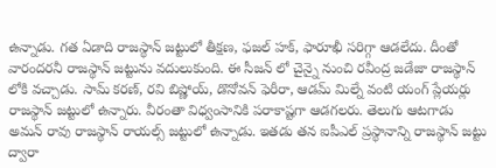ఉన్నాడు. గత ఏడాది రాజస్థాన్ జట్టులో తీక్షణ, ఫజల్ హక్, ఫారూఖీ సరిగ్గా ఆడలేదు. దీంతో వారందరనీ రాజస్థాన్ జట్టును వదులుకుంది. ఈ సీజన్ లో చైన్నై నుంచి రవీంద్ర జడేజా రాజస్థాన్ లోకి వచ్చాడు. సామ్ కరణ్, రవి బిష్ణోయ్, డొనోవన్ ఫెరీరా, ఆడమ్ మిల్నే వంటి యంగ్ ప్లేయర్లు రాజస్థాన్ జట్టులో ఉన్నారు. వీరంతా విధ్వంసానికి పరాకాష్టగా ఆడగలరు. తెలుగు ఆటగాడు అమన్ రావు రాజస్థాన్ రాయల్స్ జట్టులో ఉన్నాడు. ఇతడు తన ఐపీఎల్ ప్రస్థానాన్ని రాజస్థాన్ జట్టు ద్వారా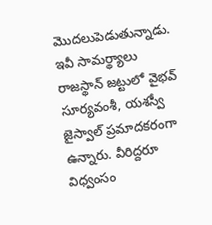మొదలుపెడుతున్నాడు.
ఇవీ సామర్థ్యాలు
రాజస్థాన్ జట్టులో వైభవ్ సూర్యవంశీ, యశస్వీ జైస్వాల్ ప్రమాదకరంగా ఉన్నారు. వీరిద్దరూ విధ్వంసం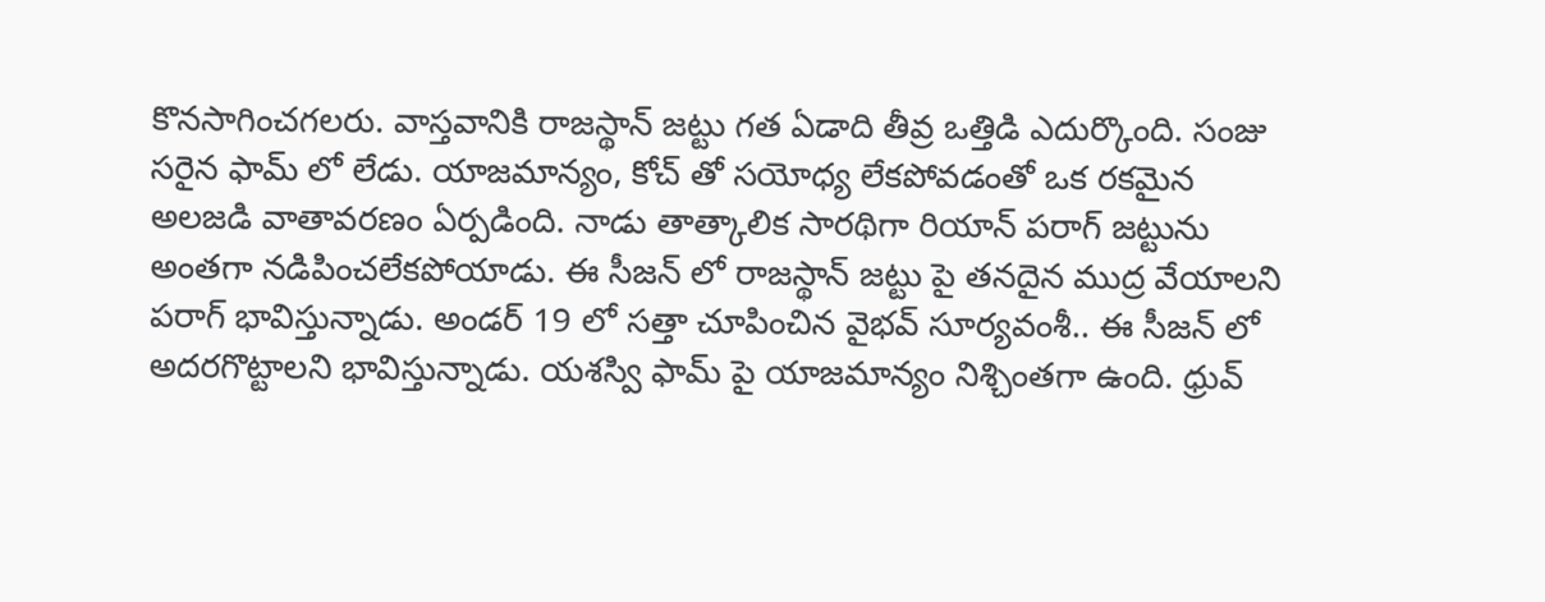కొనసాగించగలరు. వాస్తవానికి రాజస్థాన్ జట్టు గత ఏడాది తీవ్ర ఒత్తిడి ఎదుర్కొంది. సంజు సరైన ఫామ్ లో లేడు. యాజమాన్యం, కోచ్ తో సయోధ్య లేకపోవడంతో ఒక రకమైన అలజడి వాతావరణం ఏర్పడింది. నాడు తాత్కాలిక సారథిగా రియాన్ పరాగ్ జట్టును అంతగా నడిపించలేకపోయాడు. ఈ సీజన్ లో రాజస్థాన్ జట్టు పై తనదైన ముద్ర వేయాలని పరాగ్ భావిస్తున్నాడు. అండర్ 19 లో సత్తా చూపించిన వైభవ్ సూర్యవంశీ.. ఈ సీజన్ లో అదరగొట్టాలని భావిస్తున్నాడు. యశస్వి ఫామ్ పై యాజమాన్యం నిశ్చింతగా ఉంది. ధ్రువ్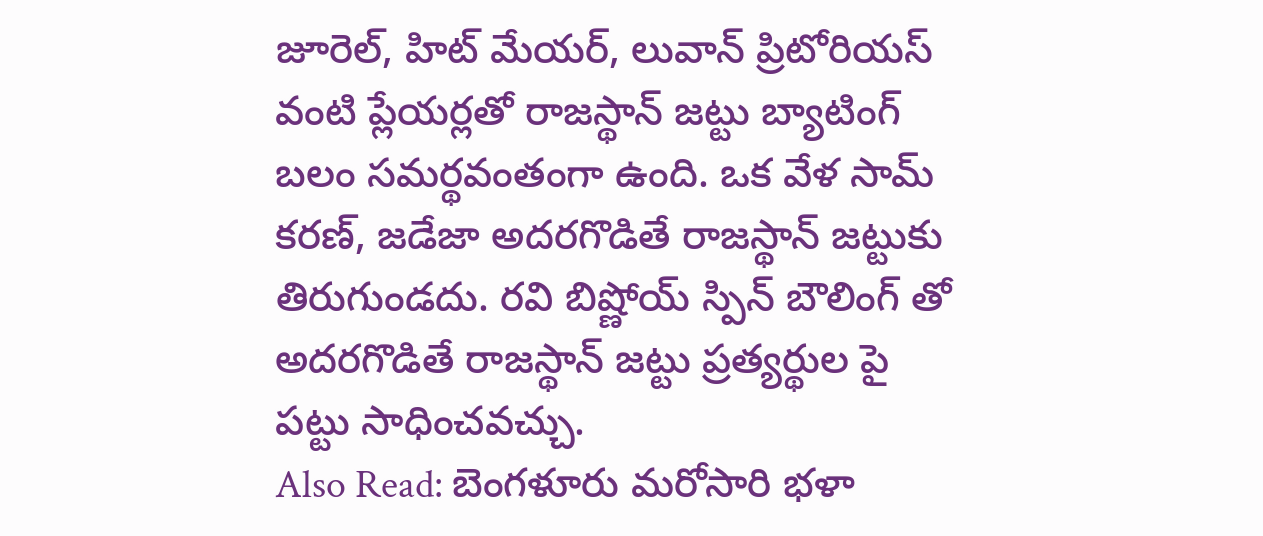జూరెల్, హిట్ మేయర్, లువాన్ ప్రిటోరియస్ వంటి ప్లేయర్లతో రాజస్థాన్ జట్టు బ్యాటింగ్ బలం సమర్థవంతంగా ఉంది. ఒక వేళ సామ్ కరణ్, జడేజా అదరగొడితే రాజస్థాన్ జట్టుకు తిరుగుండదు. రవి బిష్ణోయ్ స్పిన్ బౌలింగ్ తో అదరగొడితే రాజస్థాన్ జట్టు ప్రత్యర్థుల పై పట్టు సాధించవచ్చు.
Also Read: బెంగళూరు మరోసారి భళా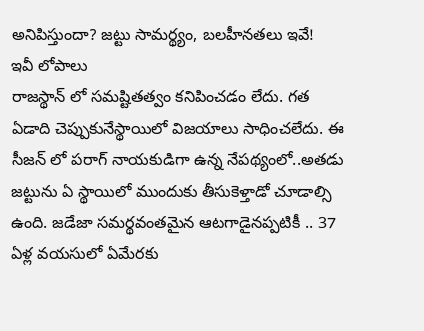అనిపిస్తుందా? జట్టు సామర్థ్యం, బలహీనతలు ఇవే!
ఇవీ లోపాలు
రాజస్థాన్ లో సమష్టితత్వం కనిపించడం లేదు. గత ఏడాది చెప్పుకునేస్థాయిలో విజయాలు సాధించలేదు. ఈ సీజన్ లో పరాగ్ నాయకుడిగా ఉన్న నేపథ్యంలో..అతడు జట్టును ఏ స్థాయిలో ముందుకు తీసుకెళ్తాడో చూడాల్సి ఉంది. జడేజా సమర్థవంతమైన ఆటగాడైనప్పటికీ .. 37 ఏళ్ల వయసులో ఏమేరకు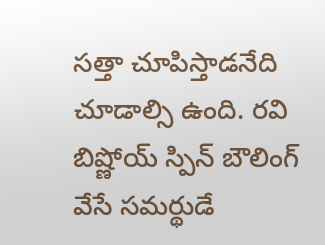సత్తా చూపిస్తాడనేది చూడాల్సి ఉంది. రవి బిష్ణోయ్ స్పిన్ బౌలింగ్ వేసే సమర్థుడే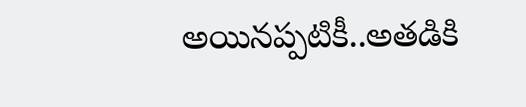అయినప్పటికీ..అతడికి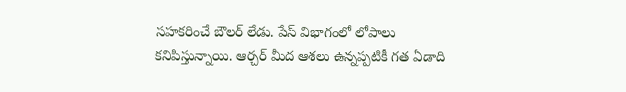సహకరించే బౌలర్ లేడు. పేస్ విభాగంలో లోపాలు కనిపిస్తున్నాయి. ఆర్చర్ మీద ఆశలు ఉన్నప్పటికీ గత ఏడాది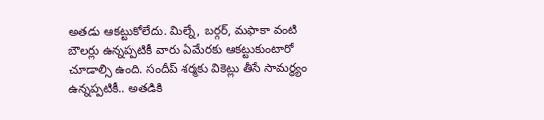అతడు ఆకట్టుకోలేదు. మిల్నే, బర్గర్, మఫాకా వంటి బౌలర్లు ఉన్నప్పటికీ వారు ఏమేరకు ఆకట్టుకుంటారో చూడాల్సి ఉంది. సందీప్ శర్మకు వికెట్లు తీసే సామర్థ్యం ఉన్నప్పటికీ.. అతడికి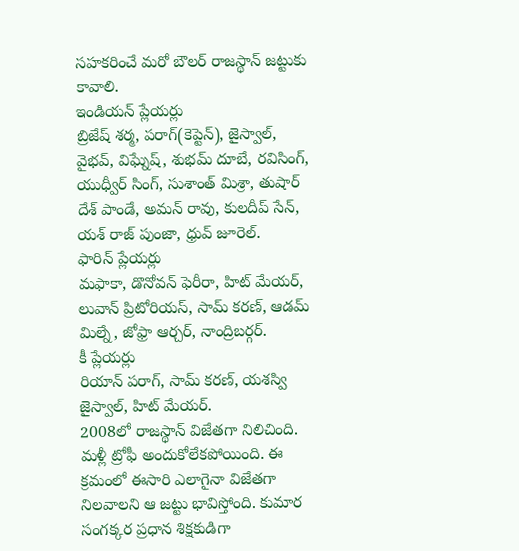సహకరించే మరో బౌలర్ రాజస్థాన్ జట్టుకు కావాలి.
ఇండియన్ ప్లేయర్లు
బ్రిజేష్ శర్మ, పరాగ్(కెప్టెన్), జైస్వాల్, వైభవ్, విఘ్నేష్, శుభమ్ దూబే, రవిసింగ్, యుధ్వీర్ సింగ్, సుశాంత్ మిశ్రా, తుషార్ దేశ్ పాండే, అమన్ రావు, కులదీప్ సేన్, యశ్ రాజ్ పుంజా, ధ్రువ్ జూరెల్.
ఫారిన్ ప్లేయర్లు
మఫాకా, డొనోవన్ ఫెరీరా, హిట్ మేయర్, లువాన్ ప్రిటోరియస్, సామ్ కరణ్, ఆడమ్ మిల్నే, జోఫ్రా ఆర్చర్, నాంద్రిబర్గర్.
కీ ప్లేయర్లు
రియాన్ పరాగ్, సామ్ కరణ్, యశస్వి జైస్వాల్, హిట్ మేయర్.
2008లో రాజస్థాన్ విజేతగా నిలిచింది. మళ్లీ ట్రోఫీ అందుకోలేకపోయింది. ఈ క్రమంలో ఈసారి ఎలాగైనా విజేతగా నిలవాలని ఆ జట్టు భావిస్తోంది. కుమార సంగక్కర ప్రధాన శిక్షకుడిగా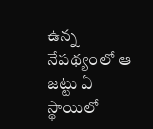ఉన్న నేపథ్యంలో ఆ జట్టు ఏ స్థాయిలో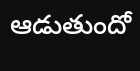ఆడుతుందో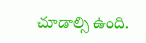చూడాల్సి ఉంది.